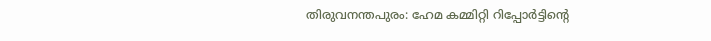തിരുവനന്തപുരം: ഹേമ കമ്മിറ്റി റിപ്പോർട്ടിന്റെ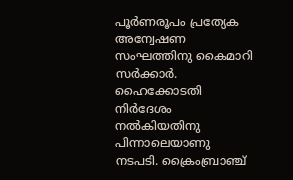പൂർണരൂപം പ്രത്യേക അന്വേഷണ സംഘത്തിനു കൈമാറി സർക്കാർ. ഹൈക്കോടതി നിർദേശം നൽകിയതിനു പിന്നാലെയാണു നടപടി. ക്രൈംബ്രാഞ്ച്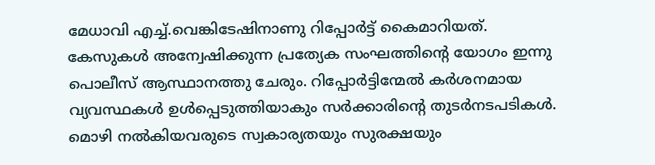മേധാവി എച്ച്.വെങ്കിടേഷിനാണു റിപ്പോർട്ട് കൈമാറിയത്. കേസുകൾ അന്വേഷിക്കുന്ന പ്രത്യേക സംഘത്തിന്റെ യോഗം ഇന്നു പൊലീസ് ആസ്ഥാനത്തു ചേരും. റിപ്പോർട്ടിന്മേൽ കർശനമായ വ്യവസ്ഥകൾ ഉൾപ്പെടുത്തിയാകും സർക്കാരിന്റെ തുടർനടപടികൾ. മൊഴി നൽകിയവരുടെ സ്വകാര്യതയും സുരക്ഷയും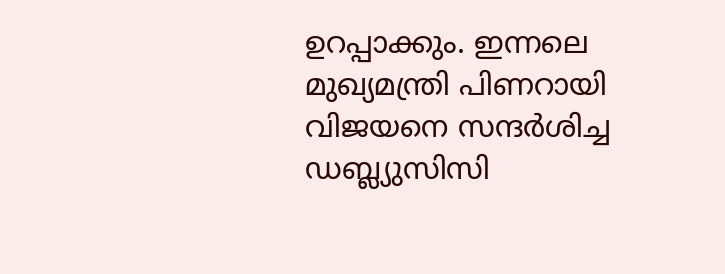ഉറപ്പാക്കും. ഇന്നലെ മുഖ്യമന്ത്രി പിണറായി വിജയനെ സന്ദർശിച്ച ഡബ്ല്യുസിസി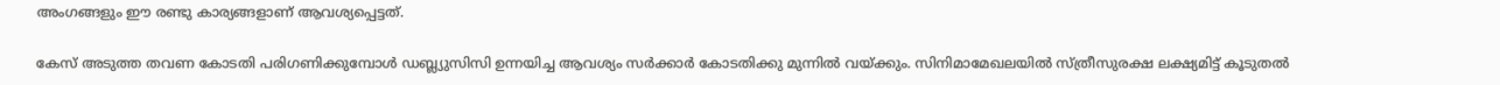അംഗങ്ങളും ഈ രണ്ടു കാര്യങ്ങളാണ് ആവശ്യപ്പെട്ടത്.

കേസ് അടുത്ത തവണ കോടതി പരിഗണിക്കുമ്പോൾ ഡബ്ല്യുസിസി ഉന്നയിച്ച ആവശ്യം സർക്കാർ കോടതിക്കു മുന്നിൽ വയ്ക്കും. സിനിമാമേഖലയിൽ സ്ത്രീസുരക്ഷ ലക്ഷ്യമിട്ട് കൂടുതൽ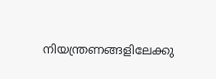നിയന്ത്രണങ്ങളിലേക്കു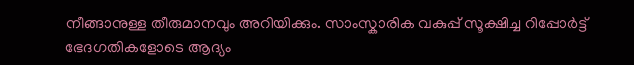നീങ്ങാനുള്ള തീരുമാനവും അറിയിക്കും. സാംസ്കാരിക വകുപ്പ് സൂക്ഷിച്ച റിപ്പോർട്ട് ഭേദഗതികളോടെ ആദ്യം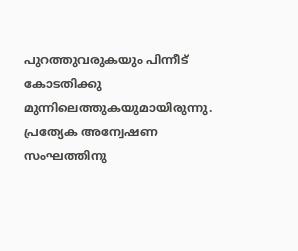പുറത്തുവരുകയും പിന്നീട് കോടതിക്കു മുന്നിലെത്തുകയുമായിരുന്നു. പ്രത്യേക അന്വേഷണ സംഘത്തിനു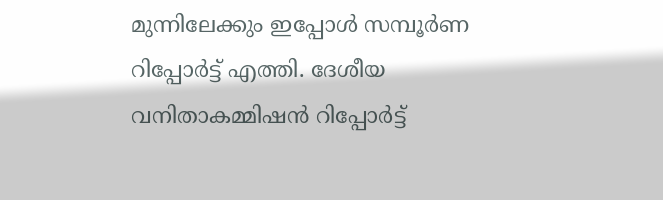മുന്നിലേക്കും ഇപ്പോൾ സമ്പൂർണ റിപ്പോർട്ട് എത്തി. ദേശീയ വനിതാകമ്മിഷൻ റിപ്പോർട്ട്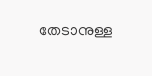തേടാനുള്ള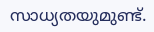സാധ്യതയുമുണ്ട്.